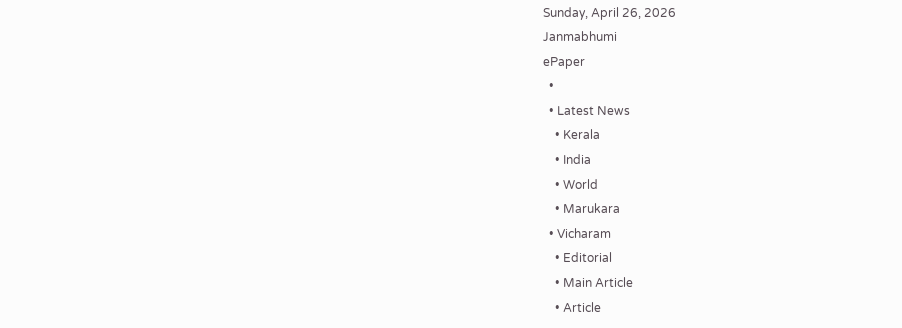Sunday, April 26, 2026
Janmabhumi
ePaper
  •
  • Latest News
    • Kerala
    • India
    • World
    • Marukara
  • Vicharam
    • Editorial
    • Main Article
    • Article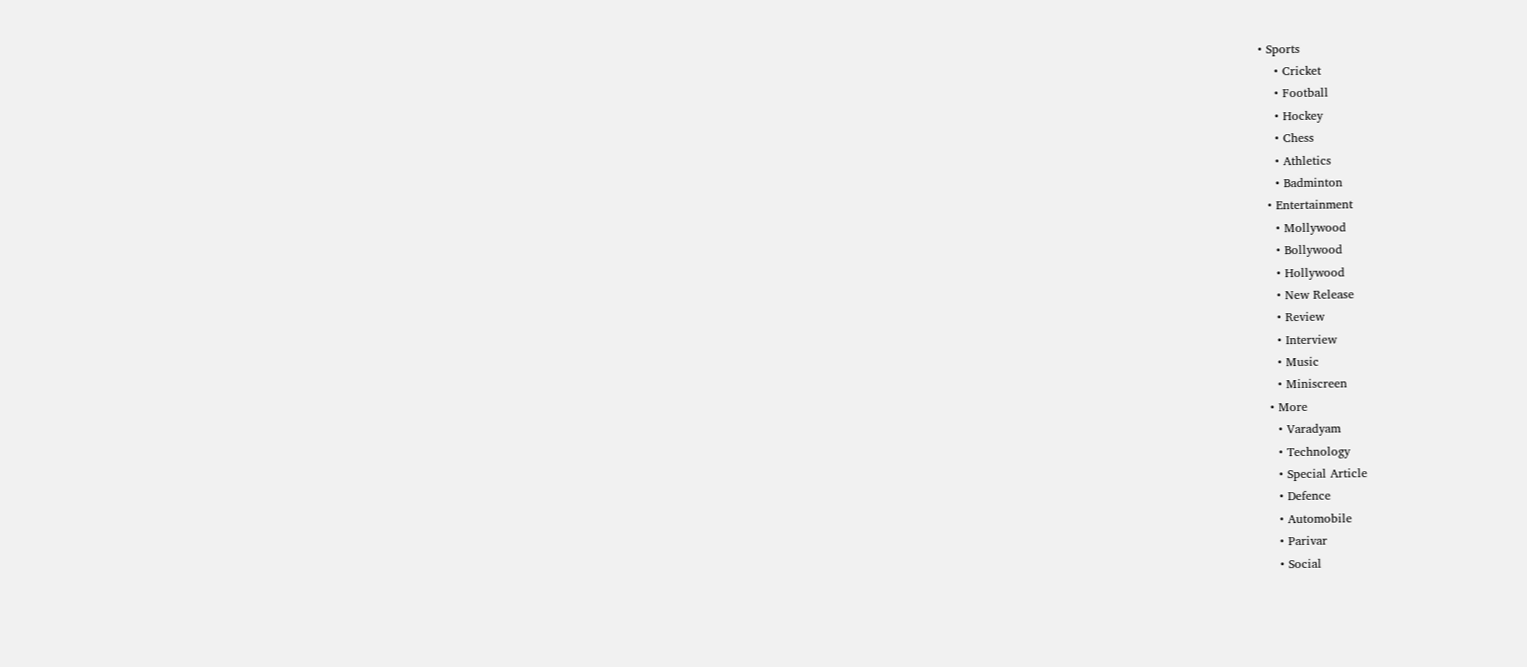• Sports
    • Cricket
    • Football
    • Hockey
    • Chess
    • Athletics
    • Badminton
  • Entertainment
    • Mollywood
    • Bollywood
    • Hollywood
    • New Release
    • Review
    • Interview
    • Music
    • Miniscreen
  • More
    • Varadyam
    • Technology
    • Special Article
    • Defence
    • Automobile
    • Parivar
    • Social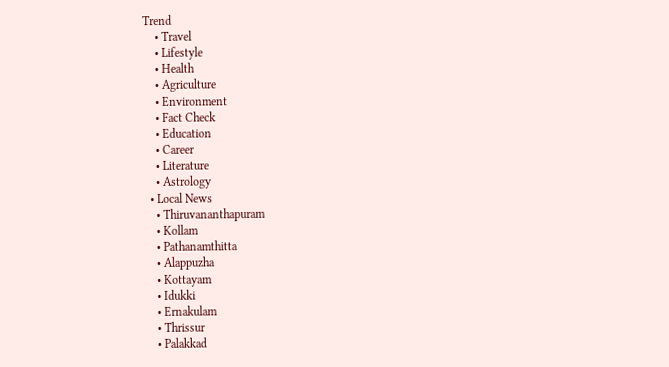Trend
    • Travel
    • Lifestyle
    • Health
    • Agriculture
    • Environment
    • Fact Check
    • Education
    • Career
    • Literature
    • Astrology
  • Local News
    • Thiruvananthapuram
    • Kollam
    • Pathanamthitta
    • Alappuzha
    • Kottayam
    • Idukki
    • Ernakulam
    • Thrissur
    • Palakkad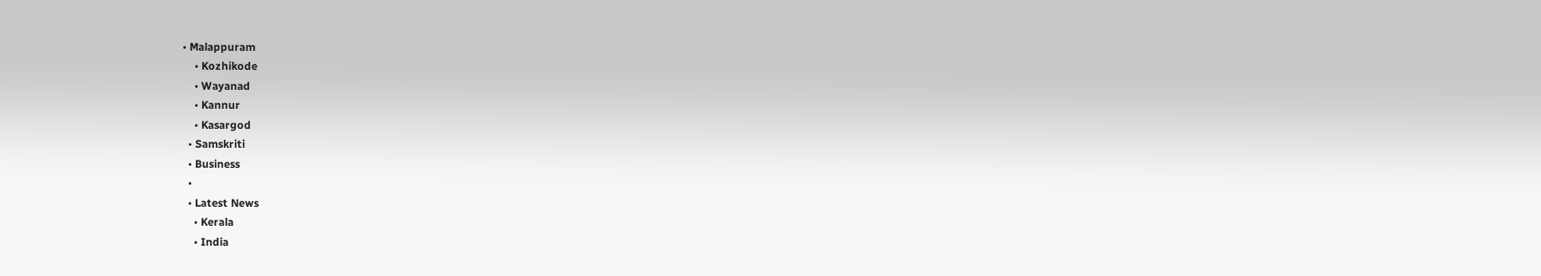• Malappuram
    • Kozhikode
    • Wayanad
    • Kannur
    • Kasargod
  • Samskriti
  • Business
  •
  • Latest News
    • Kerala
    • India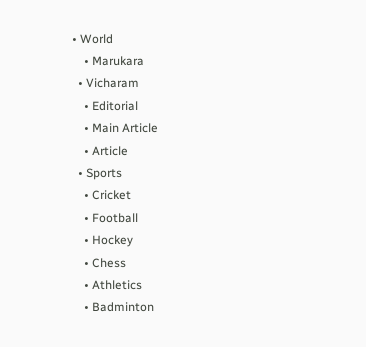• World
    • Marukara
  • Vicharam
    • Editorial
    • Main Article
    • Article
  • Sports
    • Cricket
    • Football
    • Hockey
    • Chess
    • Athletics
    • Badminton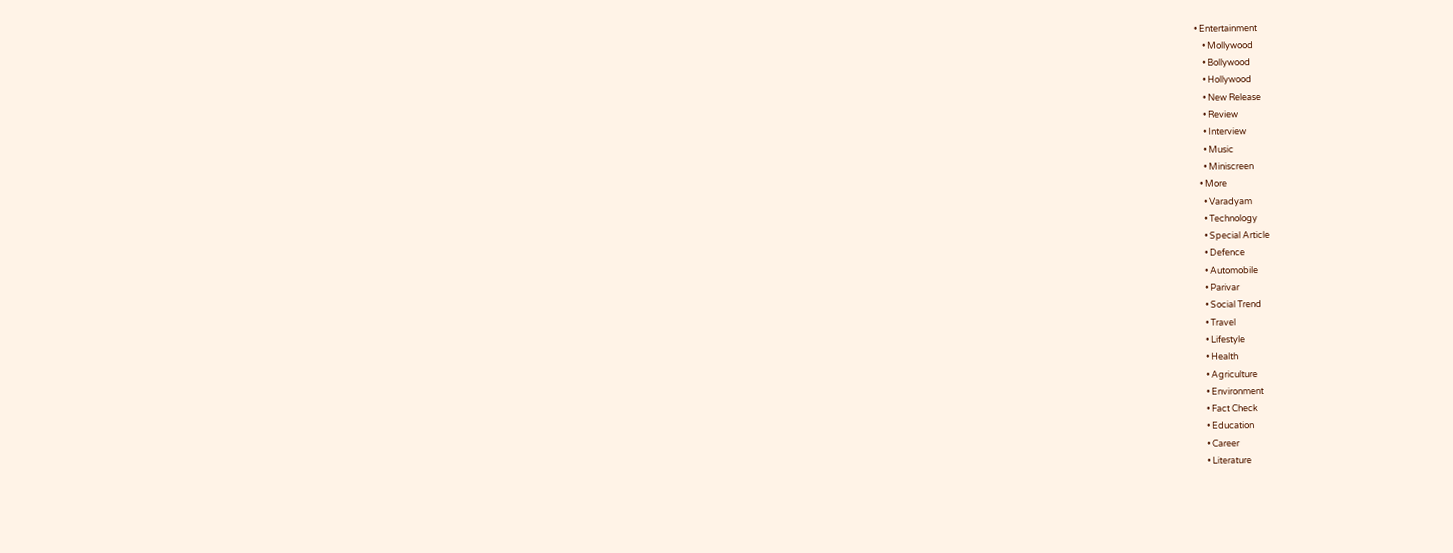• Entertainment
    • Mollywood
    • Bollywood
    • Hollywood
    • New Release
    • Review
    • Interview
    • Music
    • Miniscreen
  • More
    • Varadyam
    • Technology
    • Special Article
    • Defence
    • Automobile
    • Parivar
    • Social Trend
    • Travel
    • Lifestyle
    • Health
    • Agriculture
    • Environment
    • Fact Check
    • Education
    • Career
    • Literature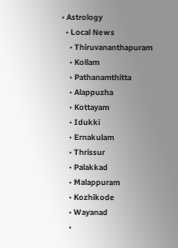• Astrology
  • Local News
    • Thiruvananthapuram
    • Kollam
    • Pathanamthitta
    • Alappuzha
    • Kottayam
    • Idukki
    • Ernakulam
    • Thrissur
    • Palakkad
    • Malappuram
    • Kozhikode
    • Wayanad
    •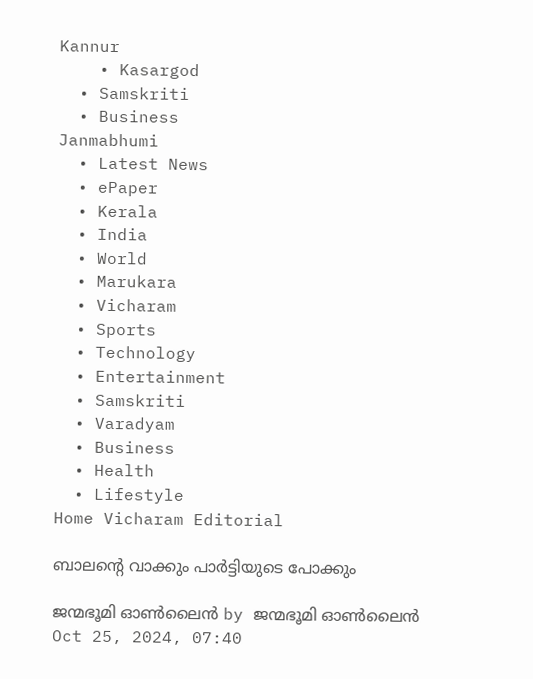Kannur
    • Kasargod
  • Samskriti
  • Business
Janmabhumi
  • Latest News
  • ePaper
  • Kerala
  • India
  • World
  • Marukara
  • Vicharam
  • Sports
  • Technology
  • Entertainment
  • Samskriti
  • Varadyam
  • Business
  • Health
  • Lifestyle
Home Vicharam Editorial

ബാലന്റെ വാക്കും പാര്‍ട്ടിയുടെ പോക്കും

ജന്മഭൂമി ഓണ്‍ലൈന്‍ by ജന്മഭൂമി ഓണ്‍ലൈന്‍
Oct 25, 2024, 07:40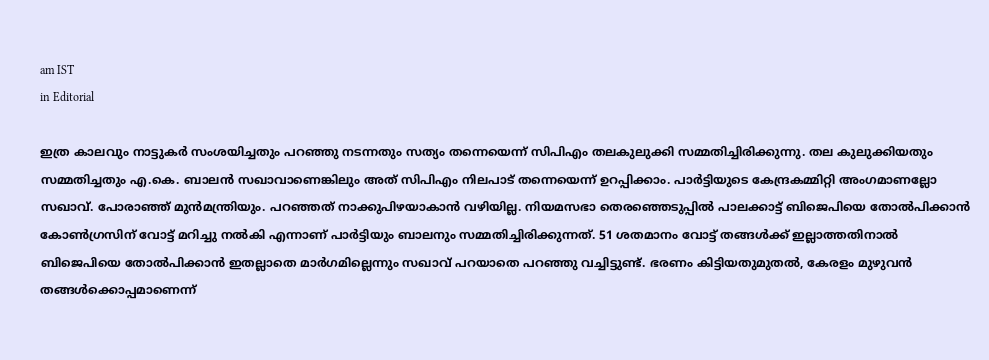am IST
in Editorial

ഇത്ര കാലവും നാട്ടുകര്‍ സംശയിച്ചതും പറഞ്ഞു നടന്നതും സത്യം തന്നെയെന്ന് സിപിഎം തലകുലുക്കി സമ്മതിച്ചിരിക്കുന്നു. തല കുലുക്കിയതും സമ്മതിച്ചതും എ.കെ. ബാലന്‍ സഖാവാണെങ്കിലും അത് സിപിഎം നിലപാട് തന്നെയെന്ന് ഉറപ്പിക്കാം. പാര്‍ട്ടിയുടെ കേന്ദ്രകമ്മിറ്റി അംഗമാണല്ലോ സഖാവ്. പോരാഞ്ഞ് മുന്‍മന്ത്രിയും. പറഞ്ഞത് നാക്കുപിഴയാകാന്‍ വഴിയില്ല. നിയമസഭാ തെരഞ്ഞെടുപ്പില്‍ പാലക്കാട്ട് ബിജെപിയെ തോല്‍പിക്കാന്‍ കോണ്‍ഗ്രസിന് വോട്ട് മറിച്ചു നല്‍കി എന്നാണ് പാര്‍ട്ടിയും ബാലനും സമ്മതിച്ചിരിക്കുന്നത്. 51 ശതമാനം വോട്ട് തങ്ങള്‍ക്ക് ഇല്ലാത്തതിനാല്‍ ബിജെപിയെ തോല്‍പിക്കാന്‍ ഇതല്ലാതെ മാര്‍ഗമില്ലെന്നും സഖാവ് പറയാതെ പറഞ്ഞു വച്ചിട്ടുണ്ട്. ഭരണം കിട്ടിയതുമുതല്‍, കേരളം മുഴുവന്‍ തങ്ങള്‍ക്കൊപ്പമാണെന്ന്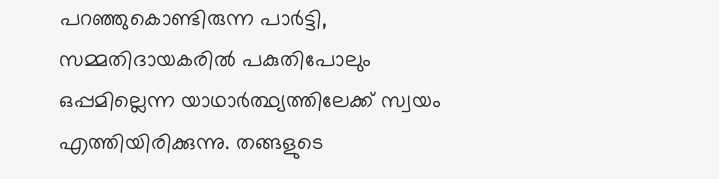പറഞ്ഞുകൊണ്ടിരുന്ന പാര്‍ട്ടി, സമ്മതിദായകരില്‍ പകുതിപോലും ഒപ്പമില്ലെന്ന യാഥാര്‍ത്ഥ്യത്തിലേക്ക് സ്വയം എത്തിയിരിക്കുന്നു. തങ്ങളുടെ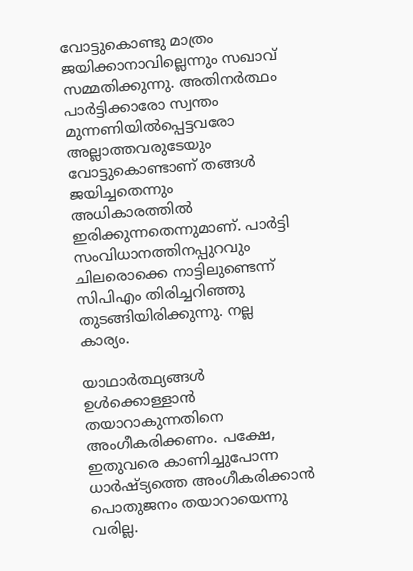വോട്ടുകൊണ്ടു മാത്രം ജയിക്കാനാവില്ലെന്നും സഖാവ് സമ്മതിക്കുന്നു. അതിനര്‍ത്ഥം പാര്‍ട്ടിക്കാരോ സ്വന്തം മുന്നണിയില്‍പ്പെട്ടവരോ അല്ലാത്തവരുടേയും വോട്ടുകൊണ്ടാണ് തങ്ങള്‍ ജയിച്ചതെന്നും അധികാരത്തില്‍ ഇരിക്കുന്നതെന്നുമാണ്. പാര്‍ട്ടി സംവിധാനത്തിനപ്പുറവും ചിലരൊക്കെ നാട്ടിലുണ്ടെന്ന് സിപിഎം തിരിച്ചറിഞ്ഞു തുടങ്ങിയിരിക്കുന്നു. നല്ല കാര്യം.

യാഥാര്‍ത്ഥ്യങ്ങള്‍ ഉള്‍ക്കൊള്ളാന്‍ തയാറാകുന്നതിനെ അംഗീകരിക്കണം. പക്ഷേ, ഇതുവരെ കാണിച്ചുപോന്ന ധാര്‍ഷ്ട്യത്തെ അംഗീകരിക്കാന്‍ പൊതുജനം തയാറായെന്നു വരില്ല.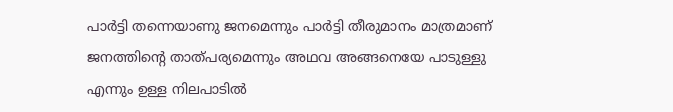പാര്‍ട്ടി തന്നെയാണു ജനമെന്നും പാര്‍ട്ടി തീരുമാനം മാത്രമാണ് ജനത്തിന്റെ താത്പര്യമെന്നും അഥവ അങ്ങനെയേ പാടുള്ളു എന്നും ഉള്ള നിലപാടില്‍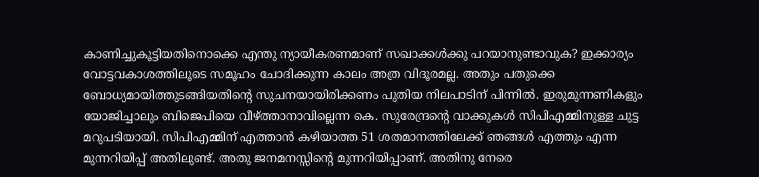കാണിച്ചുകൂട്ടിയതിനൊക്കെ എന്തു ന്യായീകരണമാണ് സഖാക്കള്‍ക്കു പറയാനുണ്ടാവുക? ഇക്കാര്യം വോട്ടവകാശത്തിലൂടെ സമൂഹം ചോദിക്കുന്ന കാലം അത്ര വിദൂരമല്ല. അതും പതുക്കെ ബോധ്യമായിത്തുടങ്ങിയതിന്റെ സുചനയായിരിക്കണം പുതിയ നിലപാടിന് പിന്നില്‍. ഇരുമുന്നണികളും യോജിച്ചാലും ബിജെപിയെ വീഴ്‌ത്താനാവില്ലെന്ന കെ. സുരേന്ദ്രന്റെ വാക്കുകള്‍ സിപിഎമ്മിനുള്ള ചുട്ട മറുപടിയായി. സിപിഎമ്മിന് എത്താന്‍ കഴിയാത്ത 51 ശതമാനത്തിലേക്ക് ഞങ്ങള്‍ എത്തും എന്ന മുന്നറിയിപ്പ് അതിലുണ്ട്. അതു ജനമനസ്സിന്റെ മുന്നറിയിപ്പാണ്. അതിനു നേരെ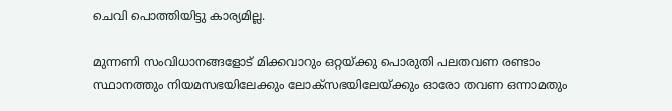ചെവി പൊത്തിയിട്ടു കാര്യമില്ല.

മുന്നണി സംവിധാനങ്ങളോട് മിക്കവാറും ഒറ്റയ്‌ക്കു പൊരുതി പലതവണ രണ്ടാം സ്ഥാനത്തും നിയമസഭയിലേക്കും ലോക്സഭയിലേയ്‌ക്കും ഓരോ തവണ ഒന്നാമതും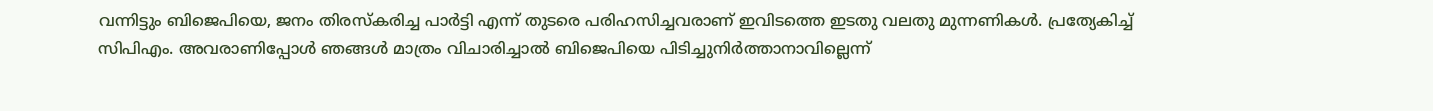വന്നിട്ടും ബിജെപിയെ, ജനം തിരസ്‌കരിച്ച പാര്‍ട്ടി എന്ന് തുടരെ പരിഹസിച്ചവരാണ് ഇവിടത്തെ ഇടതു വലതു മുന്നണികള്‍. പ്രത്യേകിച്ച് സിപിഎം. അവരാണിപ്പോള്‍ ഞങ്ങള്‍ മാത്രം വിചാരിച്ചാല്‍ ബിജെപിയെ പിടിച്ചുനിര്‍ത്താനാവില്ലെന്ന്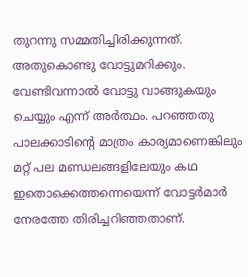തുറന്നു സമ്മതിച്ചിരിക്കുന്നത്. അതുകൊണ്ടു വോട്ടുമറിക്കും. വേണ്ടിവന്നാല്‍ വോട്ടു വാങ്ങുകയും ചെയ്യും എന്ന് അര്‍ത്ഥം. പറഞ്ഞതു പാലക്കാടിന്റെ മാത്രം കാര്യമാണെങ്കിലും മറ്റ് പല മണ്ഡലങ്ങളിലേയും കഥ ഇതൊക്കെത്തന്നെയെന്ന് വോട്ടര്‍മാര്‍ നേരത്തേ തിരിച്ചറിഞ്ഞതാണ്.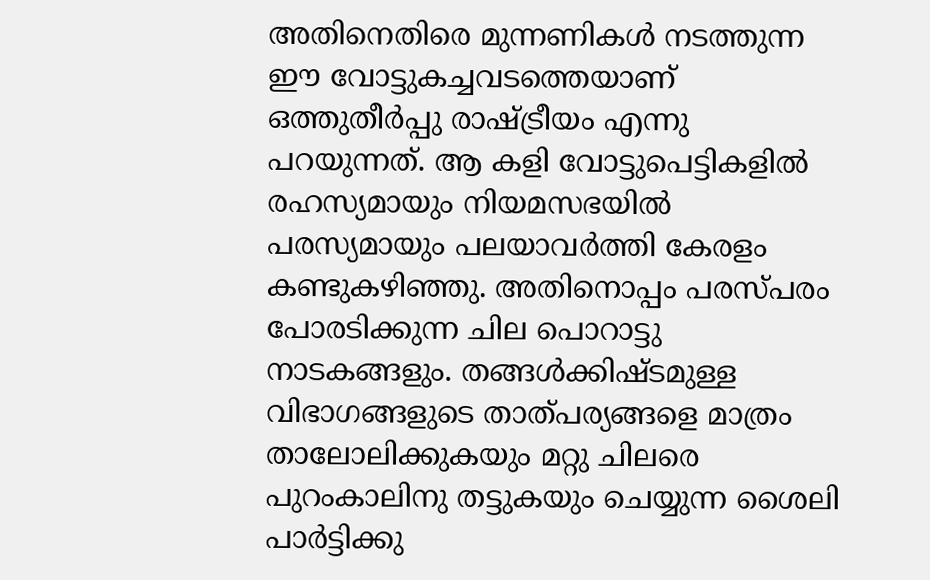അതിനെതിരെ മുന്നണികള്‍ നടത്തുന്ന ഈ വോട്ടുകച്ചവടത്തെയാണ് ഒത്തുതീര്‍പ്പു രാഷ്‌ട്രീയം എന്നു പറയുന്നത്. ആ കളി വോട്ടുപെട്ടികളില്‍ രഹസ്യമായും നിയമസഭയില്‍ പരസ്യമായും പലയാവര്‍ത്തി കേരളം കണ്ടുകഴിഞ്ഞു. അതിനൊപ്പം പരസ്പരം പോരടിക്കുന്ന ചില പൊറാട്ടു നാടകങ്ങളും. തങ്ങള്‍ക്കിഷ്ടമുള്ള വിഭാഗങ്ങളുടെ താത്പര്യങ്ങളെ മാത്രം താലോലിക്കുകയും മറ്റു ചിലരെ പുറംകാലിനു തട്ടുകയും ചെയ്യുന്ന ശൈലി പാര്‍ട്ടിക്കു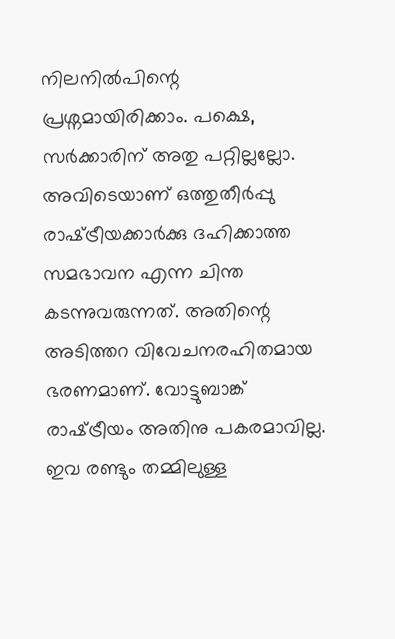നിലനില്‍പിന്റെ പ്രശ്നമായിരിക്കാം. പക്ഷെ, സര്‍ക്കാരിന് അതു പറ്റില്ലല്ലോ. അവിടെയാണ് ഒത്തുതീര്‍പ്പു രാഷ്‌ട്രീയക്കാര്‍ക്കു ദഹിക്കാത്ത സമഭാവന എന്ന ചിന്ത കടന്നുവരുന്നത്. അതിന്റെ അടിത്തറ വിവേചനരഹിതമായ ഭരണമാണ്. വോട്ടുബാങ്ക് രാഷ്‌ട്രീയം അതിനു പകരമാവില്ല. ഇവ രണ്ടും തമ്മിലുള്ള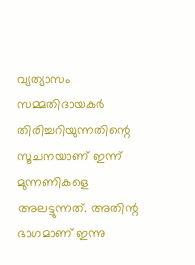വ്യത്യാസം സമ്മതിദായകര്‍ തിരിച്ചറിയുന്നതിന്റെ സൂചനയാണ് ഇന്ന് മുന്നണികളെ അലട്ടുന്നത്. അതിന്റ ഭാഗമാണ് ഇന്നു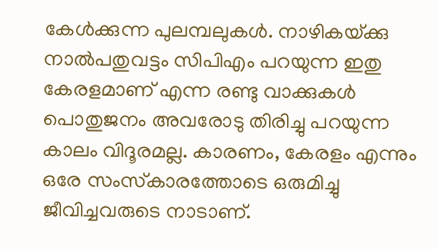കേള്‍ക്കുന്ന പുലമ്പലുകള്‍. നാഴികയ്‌ക്കു നാല്‍പതുവട്ടം സിപിഎം പറയുന്ന ഇതു കേരളമാണ് എന്ന രണ്ടു വാക്കുകള്‍ പൊതുജനം അവരോടു തിരിച്ചു പറയുന്ന കാലം വിദൂരമല്ല. കാരണം, കേരളം എന്നും ഒരേ സംസ്‌കാരത്തോടെ ഒരുമിച്ചു ജീവിച്ചവരുടെ നാടാണ്.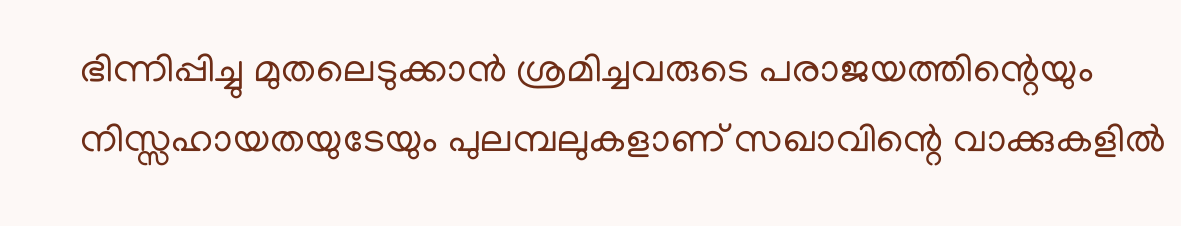ഭിന്നിപ്പിച്ചു മുതലെടുക്കാന്‍ ശ്രമിച്ചവരുടെ പരാജയത്തിന്റെയും നിസ്സഹായതയുടേയും പുലമ്പലുകളാണ് സഖാവിന്റെ വാക്കുകളില്‍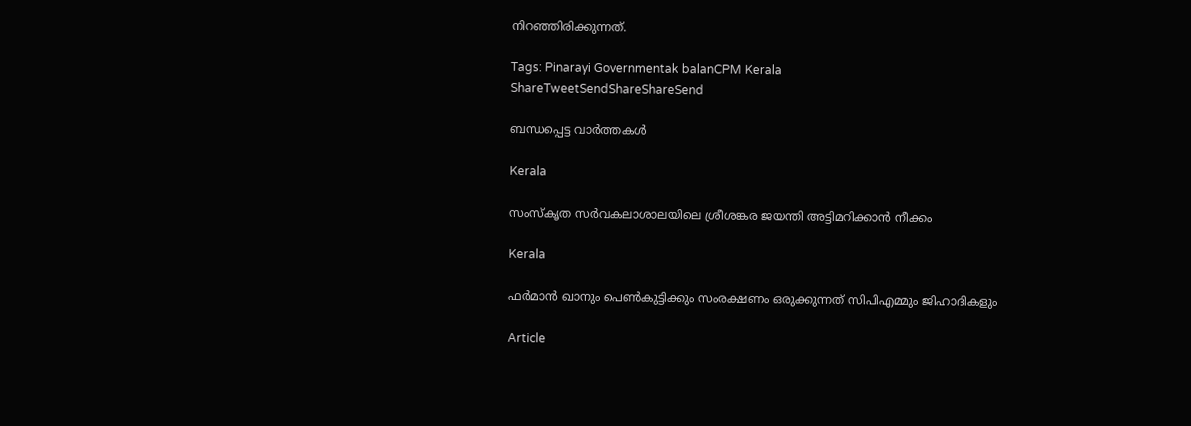നിറഞ്ഞിരിക്കുന്നത്.

Tags: Pinarayi Governmentak balanCPM Kerala
ShareTweetSendShareShareSend

ബന്ധപ്പെട്ട വാര്‍ത്തകള്‍

Kerala

സംസ്‌കൃത സര്‍വകലാശാലയിലെ ശ്രീശങ്കര ജയന്തി അട്ടിമറിക്കാന്‍ നീക്കം

Kerala

ഫര്‍മാന്‍ ഖാനും പെണ്‍കുട്ടിക്കും സംരക്ഷണം ഒരുക്കുന്നത് സിപിഎമ്മും ജിഹാദികളും

Article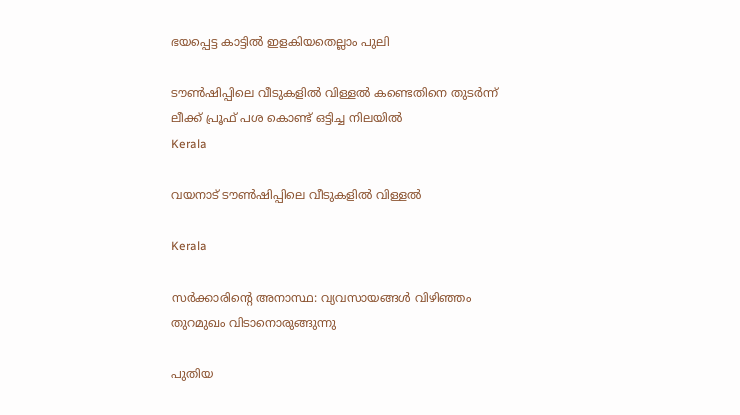ഭയപ്പെട്ട കാട്ടില്‍ ഇളകിയതെല്ലാം പുലി

ടൗണ്‍ഷിപ്പിലെ വീടുകളില്‍ വിള്ളല്‍ കണ്ടെതിനെ തുടര്‍ന്ന് ലീക്ക് പ്രൂഫ് പശ കൊണ്ട് ഒട്ടിച്ച നിലയില്‍
Kerala

വയനാട് ടൗണ്‍ഷിപ്പിലെ വീടുകളില്‍ വിള്ളല്‍

Kerala

സര്‍ക്കാരിന്റെ അനാസ്ഥ: വ്യവസായങ്ങള്‍ വിഴിഞ്ഞം തുറമുഖം വിടാനൊരുങ്ങുന്നു

പുതിയ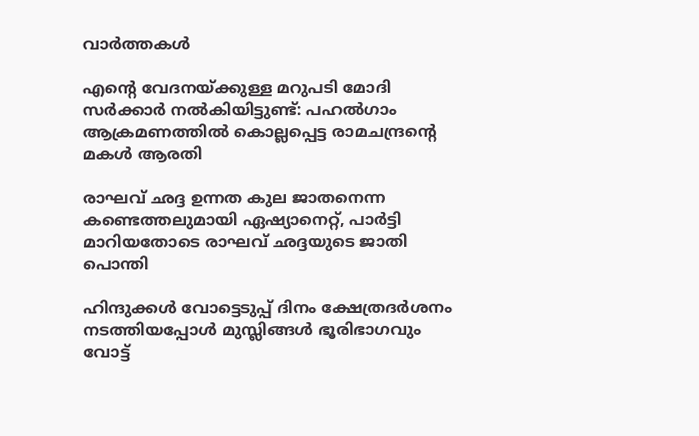വാര്‍ത്തകള്‍

എന്റെ വേദനയ്‌ക്കുള്ള മറുപടി മോദി സർക്കാർ നൽകിയിട്ടുണ്ട്: പഹല്‍ഗാം ആക്രമണത്തില്‍ കൊല്ലപ്പെട്ട രാമചന്ദ്രന്റെ മകള്‍ ആരതി

രാഘവ് ഛദ്ദ ഉന്നത കുല ജാതനെന്ന കണ്ടെത്തലുമായി ഏഷ്യാനെറ്റ്, പാര്‍ട്ടി മാറിയതോടെ രാഘവ് ഛദ്ദയുടെ ജാതി പൊന്തി

ഹിന്ദുക്കള്‍ വോട്ടെടുപ്പ് ദിനം ക്ഷേത്രദര്‍ശനം നടത്തിയപ്പോള്‍ മുസ്ലിങ്ങള്‍ ഭൂരിഭാഗവും വോട്ട്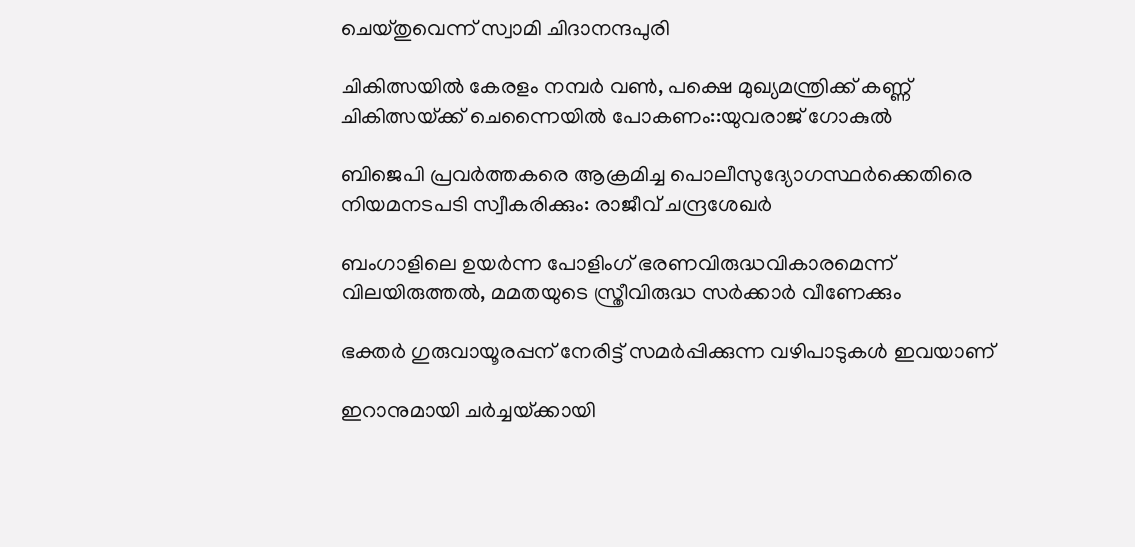ചെയ്തുവെന്ന് സ്വാമി ചിദാനന്ദപുരി

ചികിത്സയില്‍ കേരളം നമ്പര്‍ വണ്‍, പക്ഷെ മുഖ്യമന്ത്രിക്ക് കണ്ണ് ചികിത്സയ്‌ക്ക് ചെന്നൈയില്‍ പോകണം::യുവരാജ് ഗോകുല്‍

ബിജെപി പ്രവര്‍ത്തകരെ ആക്രമിച്ച പൊലീസുദ്യോഗസ്ഥര്‍ക്കെതിരെ നിയമനടപടി സ്വീകരിക്കും: രാജീവ് ചന്ദ്രശേഖര്‍

ബംഗാളിലെ ഉയര്‍ന്ന പോളിംഗ് ഭരണവിരുദ്ധവികാരമെന്ന് വിലയിരുത്തല്‍, മമതയുടെ സ്ത്രീവിരുദ്ധ സര്‍ക്കാര്‍ വീണേക്കും

ഭക്തർ ഗുരുവായൂരപ്പന് നേരിട്ട് സമർപ്പിക്കുന്ന വഴിപാടുകൾ ഇവയാണ്

ഇറാനുമായി ചര്‍ച്ചയ്‌ക്കായി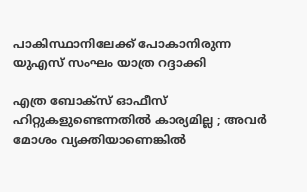പാകിസ്ഥാനിലേക്ക് പോകാനിരുന്ന യുഎസ് സംഘം യാത്ര റദ്ദാക്കി

എത്ര ബോക്സ് ഓഫീസ് ഹിറ്റുകളുണ്ടെന്നതിൽ കാര്യമില്ല ; അവർ മോശം വ്യക്തിയാണെങ്കിൽ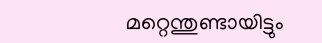മറ്റെന്തുണ്ടായിട്ടും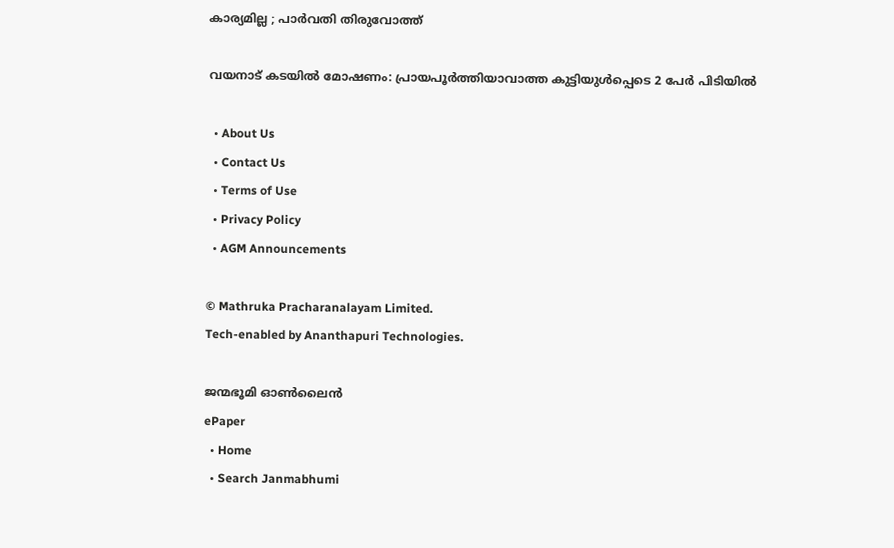കാര്യമില്ല ; പാർവതി തിരുവോത്ത്

വയനാട് കടയില്‍ മോഷണം: പ്രായപൂര്‍ത്തിയാവാത്ത കുട്ടിയുള്‍പ്പെടെ 2 പേര്‍ പിടിയില്‍

  • About Us
  • Contact Us
  • Terms of Use
  • Privacy Policy
  • AGM Announcements

© Mathruka Pracharanalayam Limited.
Tech-enabled by Ananthapuri Technologies.

ജന്മഭൂമി ഓണ്‍ലൈന്‍
ePaper
  • Home
  • Search Janmabhumi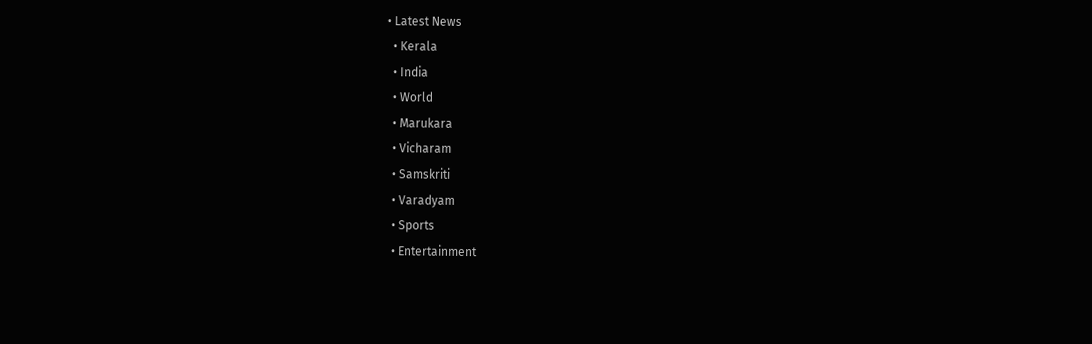• Latest News
  • Kerala
  • India
  • World
  • Marukara
  • Vicharam
  • Samskriti
  • Varadyam
  • Sports
  • Entertainment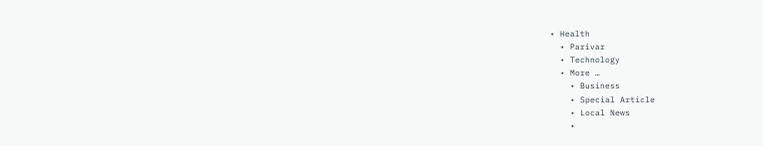• Health
  • Parivar
  • Technology
  • More …
    • Business
    • Special Article
    • Local News
    •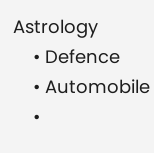Astrology
    • Defence
    • Automobile
    •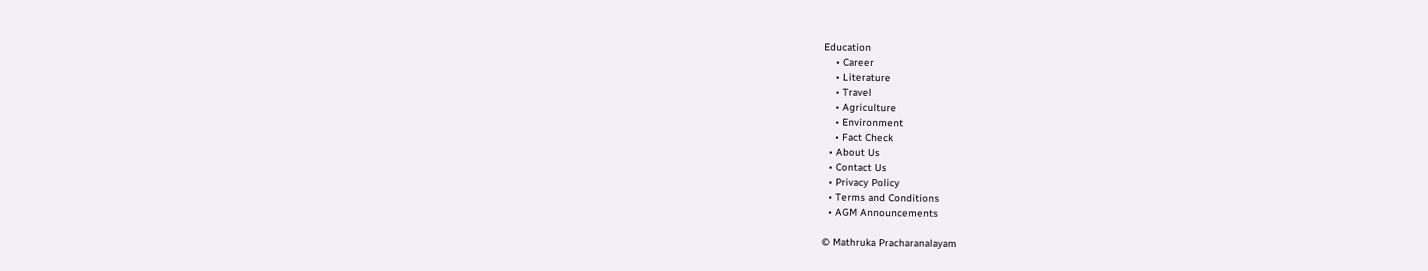Education
    • Career
    • Literature
    • Travel
    • Agriculture
    • Environment
    • Fact Check
  • About Us
  • Contact Us
  • Privacy Policy
  • Terms and Conditions
  • AGM Announcements

© Mathruka Pracharanalayam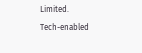Limited.
Tech-enabled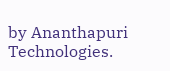by Ananthapuri Technologies.